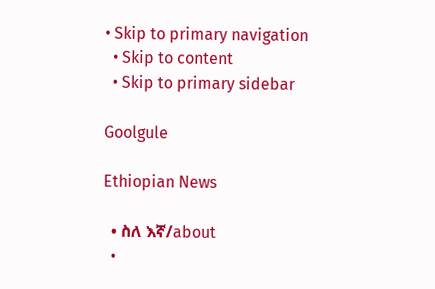• Skip to primary navigation
  • Skip to content
  • Skip to primary sidebar

Goolgule

Ethiopian News

  • ስለ እኛ/about
  •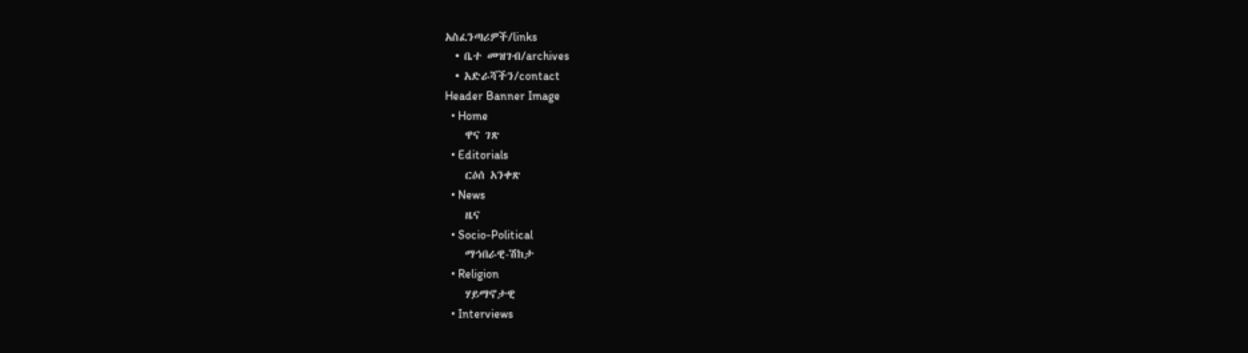አስፈንጣሪዎች/links
  • ቤተ መዝገብ/archives
  • አድራሻችን/contact
Header Banner Image
  • Home
    ዋና ገጽ
  • Editorials
    ርዕሰ አንቀጽ
  • News
    ዜና
  • Socio-Political
    ማኅበራዊ-ሽከታ
  • Religion
    ሃይማኖታዊ
  • Interviews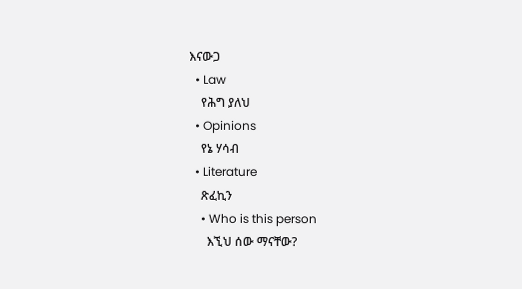እናውጋ
  • Law
    የሕግ ያለህ
  • Opinions
    የኔ ሃሳብ
  • Literature
    ጽፈኪን
    • Who is this person
      እኚህ ሰው ማናቸው?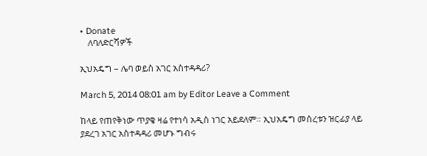• Donate
    ለባለድርሻዎች

ኢህአዴግ – ሌባ ወይስ አገር አስተዳዳሪ?

March 5, 2014 08:01 am by Editor Leave a Comment

ከላይ የጠየቅነው ጥያቄ ዛሬ የተነሳ አዲስ ነገር አይደለም። ኢህአዴግ መሰረቱን ዝርፊያ ላይ ያደረገ አገር አስተዳዳሪ መሆኑ ግብሩ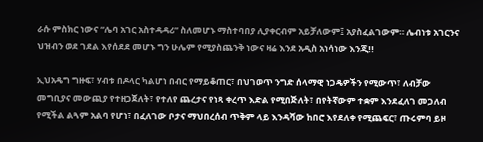ራሱ ምስክር ነውና “ሌባ አገር አስተዳዳሪ” ስለመሆኑ ማስተባበያ ሊያቀርብም አይቻለውም፤ አያስፈልገውም። ሌብነቱ አገርንና ህዝብን ወደ ገደል እየሰደደ መሆኑ ግን ሁሌም የሚያስጨንቅ ነውና ዛሬ እንደ አዲስ አነሳነው እንጂ!!

ኢህአዴግ ግዙፍ፣ ሃብቱ በዶላር ካልሆነ በብር የማይቆጠር፣ በህገወጥ ንግድ ሰላማዊ ነጋዴዎችን የሚውጥ፣ ለብቻው መግቢያና መውጪያ የተዘጋጀለት፣ የተለየ ጨረታና የነጻ ቀረጥ እድል የሚበጅለት፣ በየትኛውም ተቋም እንደፈለገ መጋለብ የሚችል ልጓም አልባ የሆነ፣ በፈለገው ቦታና ማህበረሰብ ጥቅም ላይ እንዳሻው ከበሮ እየደለቀ የሚጨፍር፣ ጡሩምባ ይዞ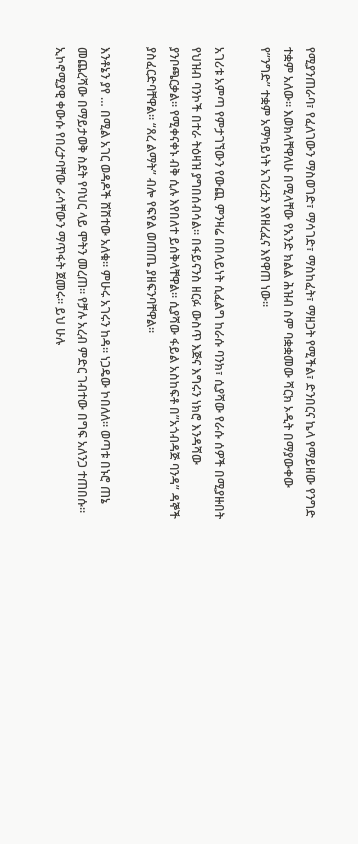የሚያንጠራባ፣ የፈለገውን ማስወገድ፣ ማሳገድ፣ ማስከፈት፣ ማዘጋት የሚችል፣ ድንበርና ኬላ የማይዘው የንግድ ተቋም አለው። እወክላቸዋለሁ በሚላቸው የአንድ ክልል ሕዝብ ስም ባቋቋመው ሻርክ ኦዲት በማያውቀው የ”ንግድ” ተቋም አማካይነት አገሪቷን እየዘረፈና እየዋጠ ነው።

አገሪቱ አምጣ የምታገኘውን የውጪ ምንዛሬ በበላይነት ሲፈልግ ከራሱ ባንክ፣ ሲያሻው የራሱ ሰዎች በሚያዙበት የህዝብ ባንኮች በተራ ትዕዛዝ ያግበሰብሳል። በፋይናንስ ዘርፉ ውስጥ እጅና እግሩን ነክሮ እንዳሻው ያንቦጫርቃል። የሚቀናቀኑ ብቅ ሲሉ እየበለተ ይሰቅላቸዋል። ሲያሻው ፋይል አስከፍቶ በ”አጎብዳጅ ባንዳ” ዳኞች ያስፈርድባቸዋል። “ጸረ ልማት” ብሎ የፍየል ወጠጤ ያዘፍንባቸዋል።

እንቶኔን ያየ … በሚል አገር ወዳዶች ሸሽተው አለቁ። ምሁሩ አገሩን ከዳ። ነጋዴው ኮበለለ። ወጣቱ በኑሮ ጠኔ መጨረሻው በማይታወቅ ስደት የባህር ላይ ሞትን መረጠ። የቻሉ አረብ ምድር ገብተው በግፍ አለንጋ ተጠበሱ። ኢኮኖሚያዊ ቀውሱ የበረታባቸው ራሳቸውን ማጥፋት ጀመሩ። ይህ ሁሉ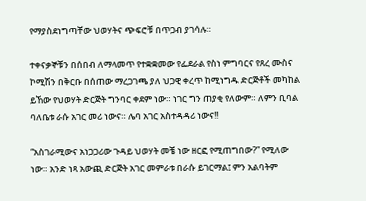የማያስደነግጣቸው ህወሃትና ጭፍሮቹ በጥጋብ ያገሳሉ።

ተቀናቃኞቹን በሰበብ ለማላመጥ የተቋቋመው የፌደራል የስነ ምግባርና የጸረ ሙስና ኮሚሽን በቅርቡ በሰጠው ማረጋገጫ ያለ ህጋዊ ቀረጥ ከሚነግዱ ድርጅቶች መካከል ይኸው የህወሃት ድርጅት ግንባር ቀደም ነው። ነገር ግን ጠያቂ የለውም። ለምን ቢባል ባለቤቱ ራሱ አገር መሪ ነውና። ሌባ አገር አስተዳዳሪ ነውና!!

“አስገራሚውና አነጋጋሪው ጉዳይ ህወሃት መቼ ነው ዘርፎ የሚጠግበው?” የሚለው ነው። አንድ ነጻ አውጪ ድርጅት አገር መምራቱ በራሱ ይገርማል፤ ምን አልባትም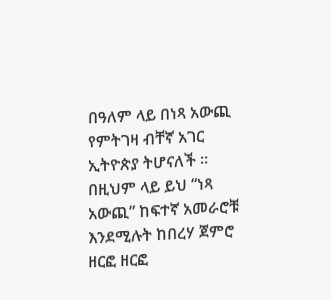በዓለም ላይ በነጻ አውጪ የምትገዛ ብቸኛ አገር ኢትዮጵያ ትሆናለች ። በዚህም ላይ ይህ “ነጻ አውጪ” ከፍተኛ አመራሮቹ እንደሚሉት ከበረሃ ጀምሮ ዘርፎ ዘርፎ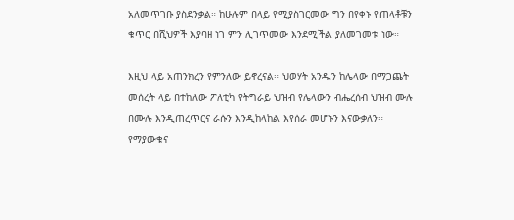አለመጥገቡ ያስደንቃል። ከሁሉም በላይ የሚያስገርመው ግን በየቀኑ የጠላቶቹን ቁጥር በሺህዎች እያባዘ ነገ ምን ሊገጥመው እንደሚችል ያለመገመቱ ነው።

እዚህ ላይ አጠንክረን የምንለው ይኖረናል። ህወሃት አንዱን ከሌላው በማጋጨት መሰረት ላይ በተከለው ፖለቲካ የትግራይ ህዝብ የሌላውን ብሔረሰብ ህዝብ ሙሉ በሙሉ እንዲጠረጥርና ራሱን እንዲከላከል እየሰራ መሆኑን እናውቃለን። የማያውቁና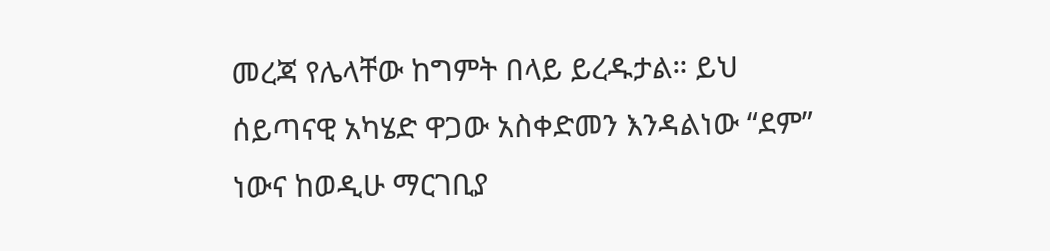መረጃ የሌላቸው ከግምት በላይ ይረዱታል። ይህ ሰይጣናዊ አካሄድ ዋጋው አስቀድመን እንዳልነው “ደም” ነውና ከወዲሁ ማርገቢያ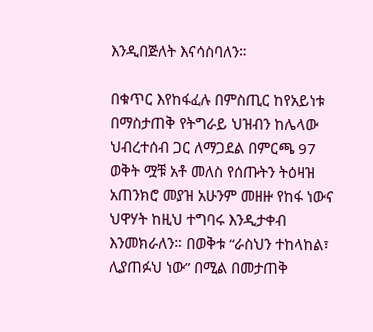እንዲበጅለት እናሳስባለን።

በቁጥር እየከፋፈሉ በምስጢር ከየአይነቱ በማስታጠቅ የትግራይ ህዝብን ከሌላው ህብረተሰብ ጋር ለማጋደል በምርጫ 97 ወቅት ሟቹ አቶ መለስ የሰጡትን ትዕዛዝ አጠንክሮ መያዝ አሁንም መዘዙ የከፋ ነውና ህዋሃት ከዚህ ተግባሩ እንዲታቀብ እንመክራለን። በወቅቱ “ራስህን ተከላከል፣ ሊያጠፉህ ነው” በሚል በመታጠቅ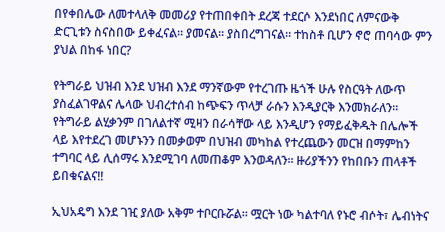በየቀበሌው ለመተላለቅ መመሪያ የተጠበቀበት ደረጃ ተደርሶ እንደነበር ለምናውቅ ድርጊቱን ስናስበው ይቀፈናል። ያመናል። ያስበረግገናል። ተከስቶ ቢሆን ኖሮ ጠባሳው ምን ያህል በከፋ ነበር?

የትግራይ ህዝብ እንደ ህዝብ እንደ ማንኛውም የተረገጡ ዜጎች ሁሉ የስርዓት ለውጥ ያስፈልገዋልና ሌላው ህብረተሰብ ከጭፍን ጥላቻ ራሱን እንዲያርቅ እንመክራለን። የትግራይ ልሂቃንም በገለልተኛ ሚዛን በራሳቸው ላይ እንዲሆን የማይፈቅዱት በሌሎች ላይ እየተደረገ መሆኑንን በመቃወም በህዝብ መካከል የተረጨውን መርዝ በማምከን ተግባር ላይ ሊሰማሩ እንደሚገባ ለመጠቆም እንወዳለን። ዙሪያችንን የከበቡን ጠላቶች ይበቁናልና!!

ኢህአዴግ እንደ ገዢ ያለው አቅም ተቦርቡሯል። ሟርት ነው ካልተባለ የኑሮ ብሶት፣ ሌብነትና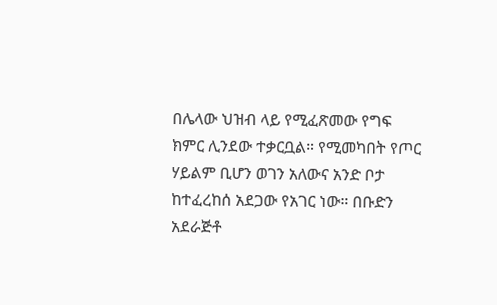በሌላው ህዝብ ላይ የሚፈጽመው የግፍ ክምር ሊንደው ተቃርቧል። የሚመካበት የጦር ሃይልም ቢሆን ወገን አለውና አንድ ቦታ ከተፈረከሰ አደጋው የአገር ነው። በቡድን አደራጅቶ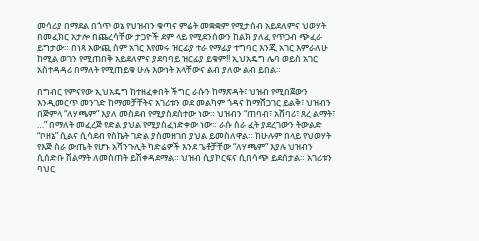መሳሪያ በማደል በጎጥ ወኔ የህዝብን ቁጣና ምሬት መቋቋም የሚታሰብ አይደለምና ህወሃት በመፈክር አታሎ በጨረሳቸው ታጋዮች ደም ላይ የሚደንሰውን ከልክ ያለፈ የጥጋብ ጭፈራ ይግታው። በነጻ አውጪ ስም አገር እየመሩ ዝርፊያ ተራ የማፊያ ተግባር እንጂ አገር እምራለሁ ከሚል ወገን የሚጠበቅ አይደለምና ያደባባይ ዝርፊያ ይቁም!! ኢህአዴግ ሌባ ወይስ አገር አስተዳዳሪ በማለት የሚጠይቁ ሁሉ እውነት አላቸውና ልብ ያለው ልብ ይበል።

በግብር የምናየው ኢህአዴግ ከተዘፈቀበት ችግር ራሱን ከማጽዳት፣ ህዝብ የሚበጀውን እንዲመርጥ መንገድ ከማመቻቸትና አገሪቱን ወደ መልካም ጎዳና ከማሸጋገር ይልቅ፣ ህዝብን በጅምላ “ለሃጫም” እያለ መስደብ የሚያስደስተው ነው። ህዝብን “ጠባብ፣ አሸባሪ፣ ጸረ ልማት፣ …” በማለት መፈረጅ የድል ያህል የሚያስፈነድቀው ነው። ራሱ ስራ ፈት ያደረገውን ትውልድ “ቦዘኔ” ሲልና ሲሳደብ የስኬት ገድል ያስመዘገበ ያህል ይመስለዋል። ከሁሉም በላይ የህወሃት የእጅ ስራ ውጤት የሆኑ አሻንጉሊት ካድሬዎች እንደ ጌቶቻቸው “ለሃጫም” እያሉ ህዝብን ሲሰድቡ ሽልማት ለመስጠት ይሽቀዳደማል። ህዝብ ሲያኮርፍና ሲበሳጭ ይደሰታል። አገሪቱን ባህር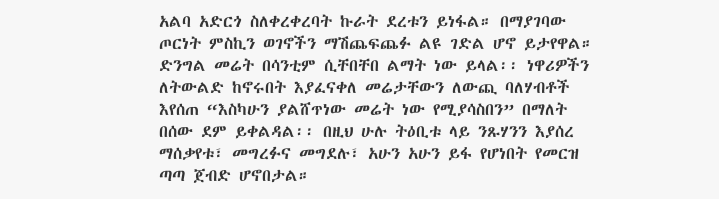አልባ አድርጎ ስለቀረቀረባት ኩራት ደረቱን ይነፋል። በማያገባው ጦርነት ምስኪን ወገኖችን ማሽጨፍጨፉ ልዩ ገድል ሆኖ ይታየዋል። ድንግል መሬት በሳንቲም ሲቸበቸበ ልማት ነው ይላል፡፡ ነዋሪዎችን ለትውልድ ከኖሩበት እያፈናቀለ መሬታቸውን ለውጪ ባለሃብቶች እየሰጠ “እስካሁን ያልሸጥነው መሬት ነው የሚያሳስበን” በማለት በሰው ደም ይቀልዳል፡፡ በዚህ ሁሉ ትዕቢቱ ላይ ንጹሃንን እያሰረ ማሰቃየቱ፣ መግረፉና መግደሉ፣ አሁን አሁን ይፋ የሆነበት የመርዝ ጣጣ ጀብድ ሆኖበታል።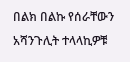በልክ በልኩ የሰራቸውን አሻንጉሊት ተላላኪዎቹ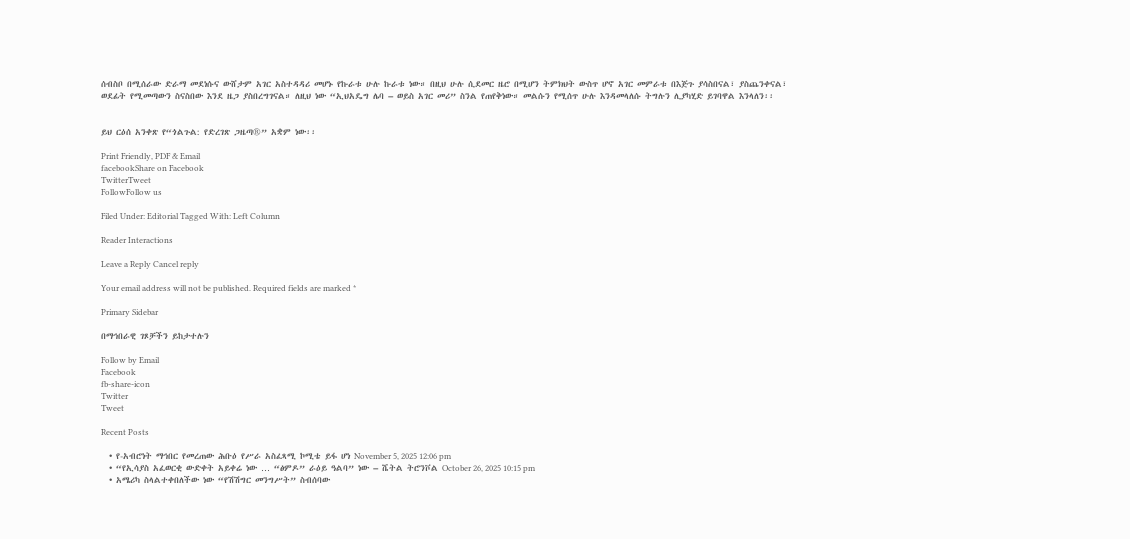ሰብስቦ በሚሰራው ድራማ መደነሱና ውሸታም አገር አስተዳዳሪ መሆኑ የኩራቱ ሁሉ ኩራቱ ነው። በዚህ ሁሉ ሲደመር ዜሮ በሚሆን ትምክህት ውስጥ ሆኖ አገር መምራቱ በእጅጉ ያሳስበናል፣ ያስጨንቀናል፣ ወደፊት የሚመጣውን ስናስበው እንደ ዜጋ ያስበረግገናል። ለዚህ ነው “ኢህአዴግ ሌባ – ወይስ አገር መሪ” ስንል የጠየቅነው። መልሱን የሚሰጥ ሁሉ እንዳመላለሱ ትግሉን ሊያካሂድ ይገባዋል እንላለን፡፡


ይህ ርዕሰ አንቀጽ የ“ጎልጉል: የድረገጽ ጋዜጣ®” አቋም ነው፡፡

Print Friendly, PDF & Email
facebookShare on Facebook
TwitterTweet
FollowFollow us

Filed Under: Editorial Tagged With: Left Column

Reader Interactions

Leave a Reply Cancel reply

Your email address will not be published. Required fields are marked *

Primary Sidebar

በማኅበራዊ ገጾቻችን ይከታተሉን

Follow by Email
Facebook
fb-share-icon
Twitter
Tweet

Recent Posts

  • የ-አብሮነት ማኅበር የመረጠው ሕቡዕ የሥራ አስፈጻሚ ኮሚቴ ይፋ ሆነ November 5, 2025 12:06 pm
  • “የኢሳያስ አፈወርቂ ውድቀት አይቀሬ ነው … “ፅምዶ” ራዕይ ዓልባ” ነው – ሼትል ትሮንቮል October 26, 2025 10:15 pm
  • አሜሪካ ስላልተቀበለችው ነው “የሽሽግር መንግሥት” ስብሰባው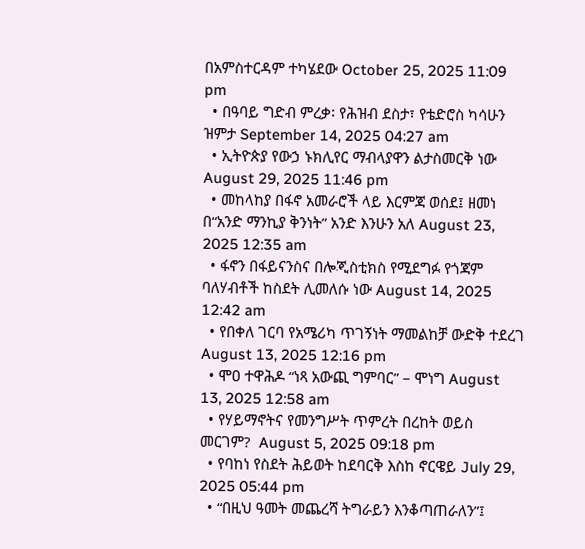በአምስተርዳም ተካሄደው October 25, 2025 11:09 pm
  • በዓባይ ግድብ ምረቃ፡ የሕዝብ ደስታ፣ የቴድሮስ ካሳሁን ዝምታ September 14, 2025 04:27 am
  • ኢትዮጵያ የውኃ ኑክሊየር ማብላያዋን ልታስመርቅ ነው  August 29, 2025 11:46 pm
  • መከላከያ በፋኖ አመራሮች ላይ እርምጃ ወሰደ፤ ዘመነ በ“አንድ ማንኪያ ቅንነት” አንድ እንሁን አለ August 23, 2025 12:35 am
  • ፋኖን በፋይናንስና በሎጂስቲክስ የሚደግፉ የጎጃም ባለሃብቶች ከስደት ሊመለሱ ነው August 14, 2025 12:42 am
  • የበቀለ ገርባ የአሜሪካ ጥገኝነት ማመልከቻ ውድቅ ተደረገ August 13, 2025 12:16 pm
  • ሞዐ ተዋሕዶ “ነጻ አውጪ ግምባር” – ሞነግ August 13, 2025 12:58 am
  • የሃይማኖትና የመንግሥት ጥምረት በረከት ወይስ መርገም?  August 5, 2025 09:18 pm
  • የባከነ የስደት ሕይወት ከደባርቅ እስከ ኖርዌይ July 29, 2025 05:44 pm
  • “በዚህ ዓመት መጨረሻ ትግራይን እንቆጣጠራለን”፤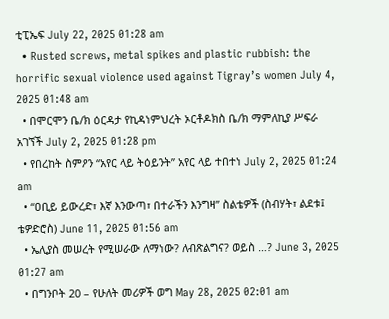ቲፒኤፍ July 22, 2025 01:28 am
  • Rusted screws, metal spikes and plastic rubbish: the horrific sexual violence used against Tigray’s women July 4, 2025 01:48 am
  • በሞርሞን ቤ/ክ ዕርዳታ የኪዳነምህረት ኦርቶዶክስ ቤ/ክ ማምለኪያ ሥፍራ አገኘች July 2, 2025 01:28 pm
  • የበረከት ስምዖን “አየር ላይ ትዕይንት” አየር ላይ ተበተነ July 2, 2025 01:24 am
  • “ዐቢይ ይውረድ፣ እኛ እንውጣ፣ በተራችን እንግዛ” ስልቴዎች (ስብሃት፣ ልደቱ፤ ቴዎድሮስ) June 11, 2025 01:56 am
  • ኤሊያስ መሠረት የሚሠራው ለማነው? ለብጽልግና? ወይስ …? June 3, 2025 01:27 am
  • በግንቦት 20 – የሁለት መሪዎች ወግ May 28, 2025 02:01 am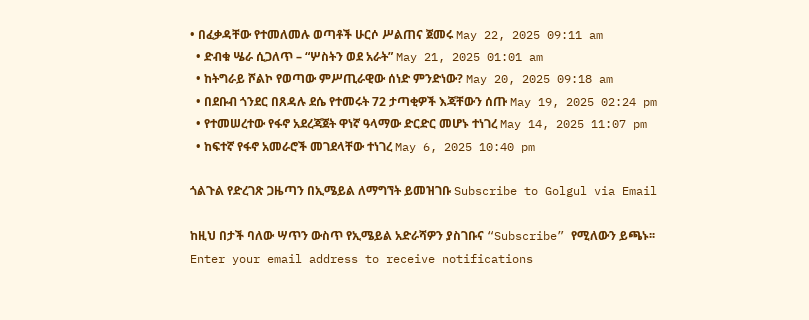• በፈቃዳቸው የተመለመሉ ወጣቶች ሁርሶ ሥልጠና ጀመሩ May 22, 2025 09:11 am
  • ድብቁ ሤራ ሲጋለጥ – “ሦስትን ወደ አራት” May 21, 2025 01:01 am
  • ከትግራይ ሾልኮ የወጣው ምሥጢራዊው ሰነድ ምንድነው? May 20, 2025 09:18 am
  • በደቡብ ጎንደር በጸዳሉ ደሴ የተመሩት 72 ታጣቂዎች እጃቸውን ሰጡ May 19, 2025 02:24 pm
  • የተመሠረተው የፋኖ አደረጃጀት ዋነኛ ዓላማው ድርድር መሆኑ ተነገረ May 14, 2025 11:07 pm
  • ከፍተኛ የፋኖ አመራሮች መገደላቸው ተነገረ May 6, 2025 10:40 pm

ጎልጉል የድረገጽ ጋዜጣን በኢሜይል ለማግኘት ይመዝገቡ Subscribe to Golgul via Email

ከዚህ በታች ባለው ሣጥን ውስጥ የኢሜይል አድራሻዎን ያስገቡና “Subscribe” የሚለውን ይጫኑ፡፡
Enter your email address to receive notifications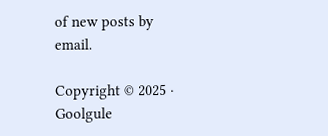of new posts by email.

Copyright © 2025 · Goolgule